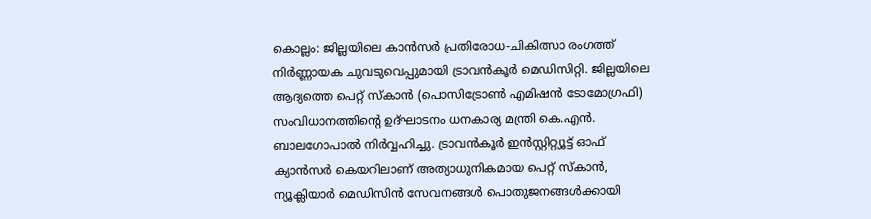കൊല്ലം: ജില്ലയിലെ കാൻസർ പ്രതിരോധ-ചികിത്സാ രംഗത്ത് നിർണ്ണായക ചുവടുവെപ്പുമായി ട്രാവൻകൂർ മെഡിസിറ്റി. ജില്ലയിലെ ആദ്യത്തെ പെറ്റ് സ്കാൻ (പൊസിട്രോൺ എമിഷൻ ടോമോഗ്രഫി) സംവിധാനത്തിന്റെ ഉദ്ഘാടനം ധനകാര്യ മന്ത്രി കെ.എൻ. ബാലഗോപാൽ നിർവ്വഹിച്ചു. ട്രാവൻകൂർ ഇൻസ്റ്റിറ്റ്യൂട്ട് ഓഫ് ക്യാൻസർ കെയറിലാണ് അത്യാധുനികമായ പെറ്റ് സ്കാൻ, ന്യൂക്ലിയാർ മെഡിസിൻ സേവനങ്ങൾ പൊതുജനങ്ങൾക്കായി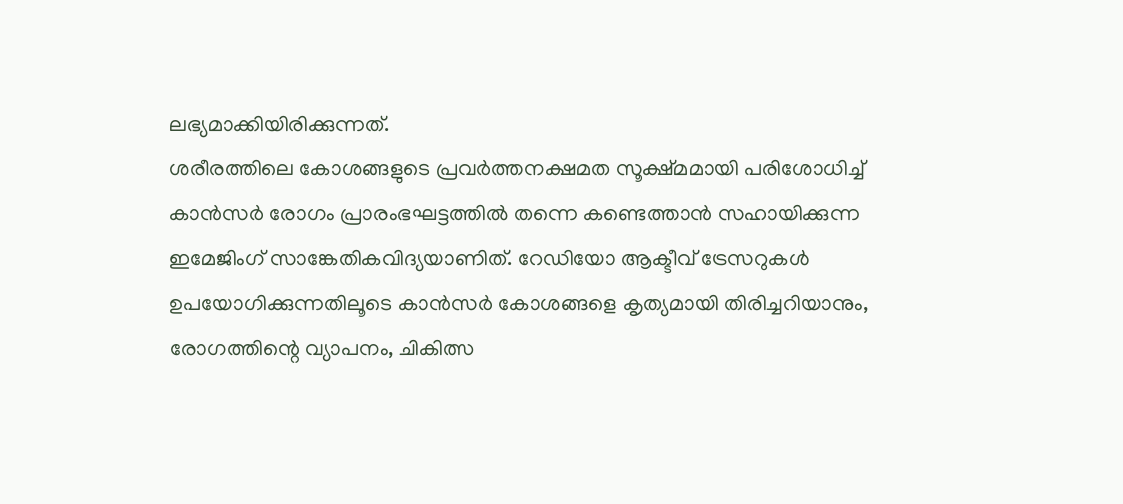ലഭ്യമാക്കിയിരിക്കുന്നത്.
ശരീരത്തിലെ കോശങ്ങളുടെ പ്രവർത്തനക്ഷമത സൂക്ഷ്മമായി പരിശോധിച്ച് കാൻസർ രോഗം പ്രാരംഭഘട്ടത്തിൽ തന്നെ കണ്ടെത്താൻ സഹായിക്കുന്ന ഇമേജിംഗ് സാങ്കേതികവിദ്യയാണിത്. റേഡിയോ ആക്ടീവ് ട്രേസറുകൾ ഉപയോഗിക്കുന്നതിലൂടെ കാൻസർ കോശങ്ങളെ കൃത്യമായി തിരിച്ചറിയാനും, രോഗത്തിന്റെ വ്യാപനം, ചികിത്സ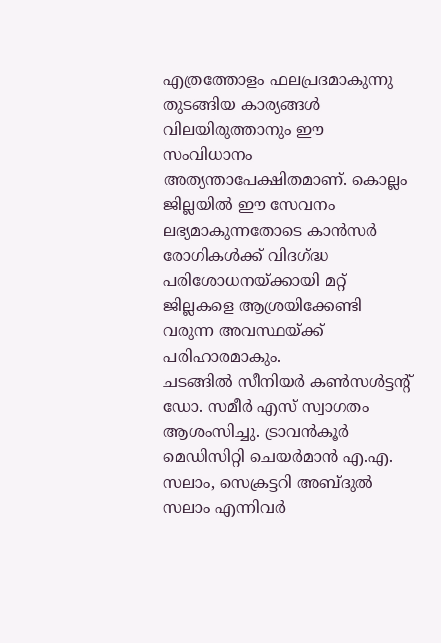എത്രത്തോളം ഫലപ്രദമാകുന്നു തുടങ്ങിയ കാര്യങ്ങൾ വിലയിരുത്താനും ഈ സംവിധാനം അത്യന്താപേക്ഷിതമാണ്. കൊല്ലം ജില്ലയിൽ ഈ സേവനം ലഭ്യമാകുന്നതോടെ കാൻസർ രോഗികൾക്ക് വിദഗ്ദ്ധ പരിശോധനയ്ക്കായി മറ്റ് ജില്ലകളെ ആശ്രയിക്കേണ്ടി വരുന്ന അവസ്ഥയ്ക്ക് പരിഹാരമാകും.
ചടങ്ങിൽ സീനിയർ കൺസൾട്ടന്റ് ഡോ. സമീർ എസ് സ്വാഗതം ആശംസിച്ചു. ട്രാവൻകൂർ മെഡിസിറ്റി ചെയർമാൻ എ.എ. സലാം, സെക്രട്ടറി അബ്ദുൽ സലാം എന്നിവർ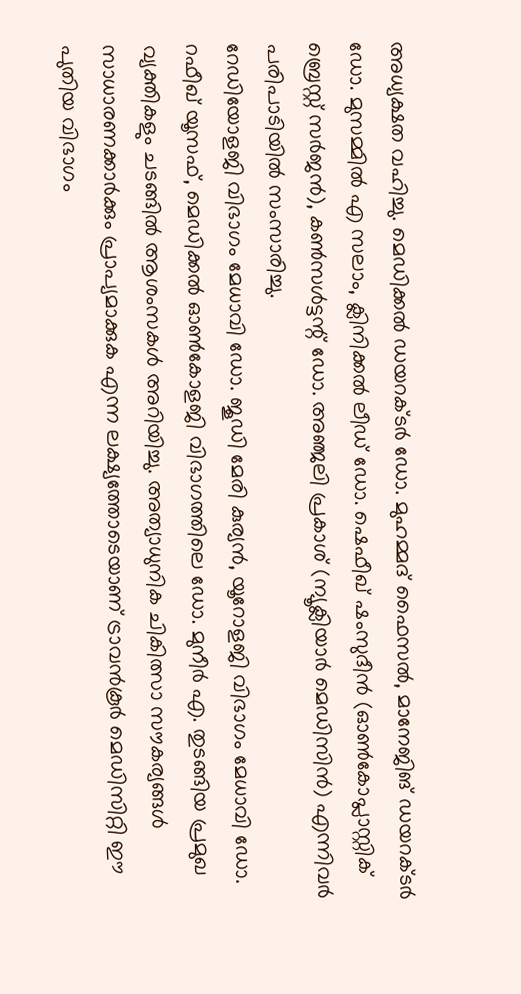അധ്യക്ഷത വഹിച്ചു. മെഡിക്കൽ ഡയറക്ടർ ഡോ. മുഹമ്മദ് ഫൈസൽ, മാനേജിങ് ഡയറക്ടർ ഡോ. മുസമ്മിൽ എ സലാം, ക്ലിനിക്കൽ ലീഡ് ഡോ. ഷെഫീഖ് ഷംസുദീൻ (ഓൺകോപ്ലാസ്റ്റിക് ബ്രെസ്റ്റ് സർജൻ), കൺസൾട്ടന്റ് ഡോ. അഞ്ജലി പ്രകാശ് (ന്യൂക്ലിയാർ മെഡിസിൻ) എന്നിവർ പരിപാടിയിൽ സംസാരിച്ചു.
റേഡിയോളജി വിഭാഗം മേധാവി ഡോ. ജൂഡി മേരി കുര്യൻ, യൂറോളജി വിഭാഗം മേധാവി ഡോ. റഫീഖ് യൂസഫ്, മെഡിക്കൽ ഓൺകോളജി വിഭാഗത്തിലെ ഡോ. മുനീർ എ. തുടങ്ങിയ പ്രമുഖ വ്യക്തികളും ചടങ്ങിൽ ആശംസകൾ അറിയിച്ചു. അത്യാധുനിക ചികിത്സാ സൗകര്യങ്ങൾ സാധാരണക്കാർക്കും പ്രാപ്യമാക്കുക എന്ന ലക്ഷ്യത്തോടെയാണ് ട്രാവൻകൂർ മെഡിസിറ്റി ഈ പുതിയ വിഭാഗം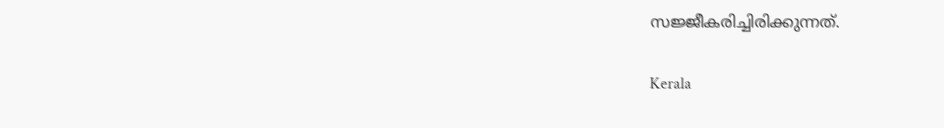സജ്ജീകരിച്ചിരിക്കുന്നത്.

Kerala